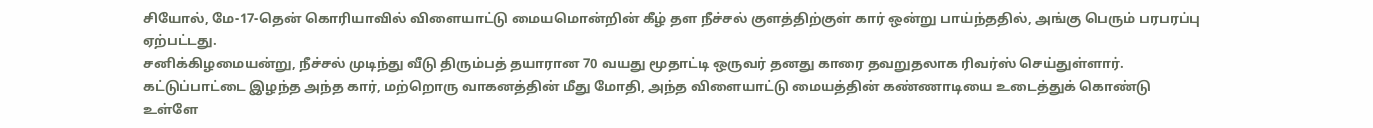சியோல், மே-17-தென் கொரியாவில் விளையாட்டு மையமொன்றின் கீழ் தள நீச்சல் குளத்திற்குள் கார் ஒன்று பாய்ந்ததில், அங்கு பெரும் பரபரப்பு ஏற்பட்டது.
சனிக்கிழமையன்று, நீச்சல் முடிந்து வீடு திரும்பத் தயாரான 70 வயது மூதாட்டி ஒருவர் தனது காரை தவறுதலாக ரிவர்ஸ் செய்துள்ளார்.
கட்டுப்பாட்டை இழந்த அந்த கார், மற்றொரு வாகனத்தின் மீது மோதி, அந்த விளையாட்டு மையத்தின் கண்ணாடியை உடைத்துக் கொண்டு உள்ளே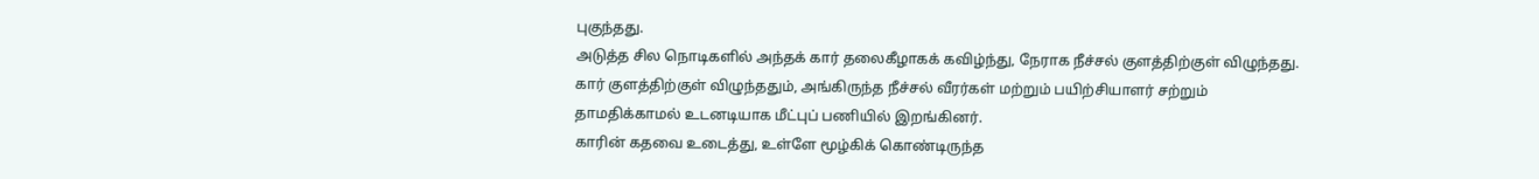புகுந்தது.
அடுத்த சில நொடிகளில் அந்தக் கார் தலைகீழாகக் கவிழ்ந்து, நேராக நீச்சல் குளத்திற்குள் விழுந்தது.
கார் குளத்திற்குள் விழுந்ததும், அங்கிருந்த நீச்சல் வீரர்கள் மற்றும் பயிற்சியாளர் சற்றும் தாமதிக்காமல் உடனடியாக மீட்புப் பணியில் இறங்கினர்.
காரின் கதவை உடைத்து, உள்ளே மூழ்கிக் கொண்டிருந்த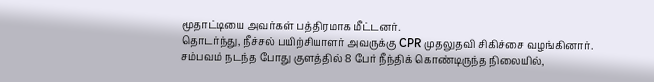மூதாட்டியை அவர்கள் பத்திரமாக மீட்டனர்.
தொடர்ந்து, நீச்சல் பயிற்சியாளர் அவருக்கு CPR முதலுதவி சிகிச்சை வழங்கினார்.
சம்பவம் நடந்த போது குளத்தில் 8 பேர் நீந்திக் கொண்டிருந்த நிலையில்,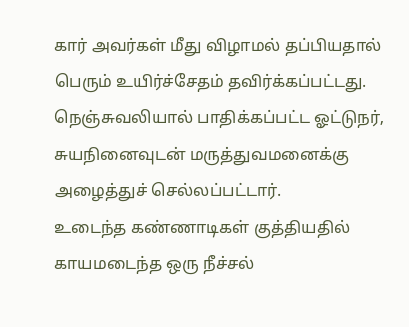கார் அவர்கள் மீது விழாமல் தப்பியதால் பெரும் உயிர்ச்சேதம் தவிர்க்கப்பட்டது.
நெஞ்சுவலியால் பாதிக்கப்பட்ட ஓட்டுநர், சுயநினைவுடன் மருத்துவமனைக்கு அழைத்துச் செல்லப்பட்டார்.
உடைந்த கண்ணாடிகள் குத்தியதில் காயமடைந்த ஒரு நீச்சல்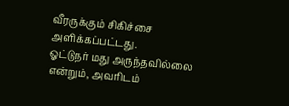வீரருக்கும் சிகிச்சை அளிக்கப்பட்டது.
ஓட்டுநர் மது அருந்தவில்லை என்றும், அவரிடம்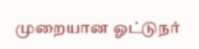முறையான ஓட்டுநர்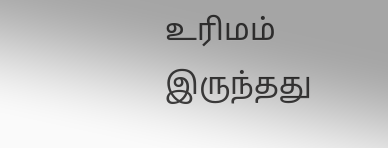உரிமம் இருந்தது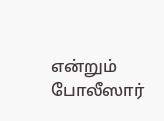என்றும் போலீஸார்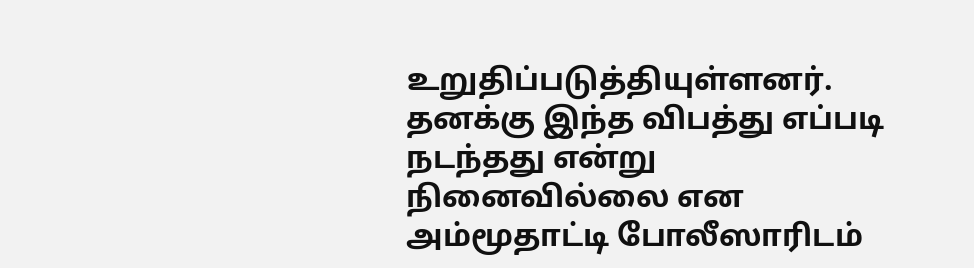உறுதிப்படுத்தியுள்ளனர்.
தனக்கு இந்த விபத்து எப்படி நடந்தது என்று நினைவில்லை என அம்மூதாட்டி போலீஸாரிடம்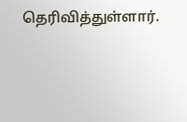தெரிவித்துள்ளார்.